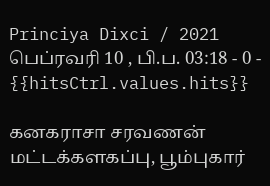Princiya Dixci / 2021 பெப்ரவரி 10 , பி.ப. 03:18 - 0 - {{hitsCtrl.values.hits}}

கனகராசா சரவணன்
மட்டக்களகப்பு, பூம்புகார்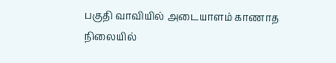பகுதி வாவியில் அடையாளம் காணாத நிலையில்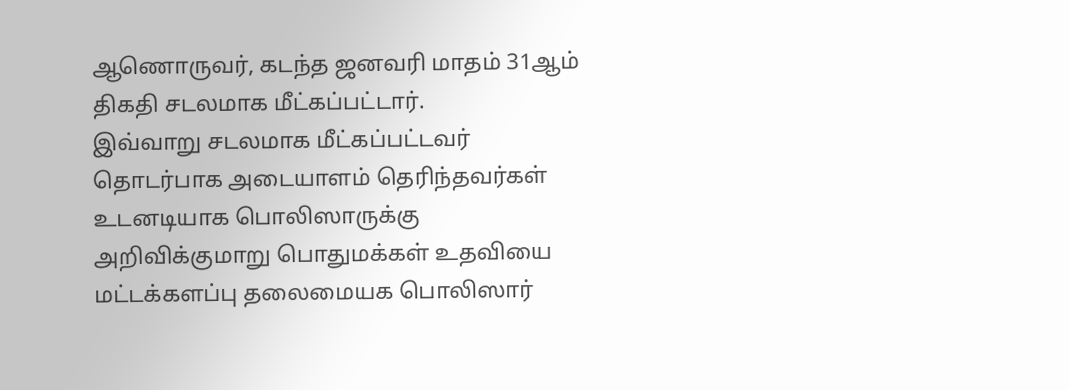ஆணொருவர், கடந்த ஜனவரி மாதம் 31ஆம் திகதி சடலமாக மீட்கப்பட்டார்.
இவ்வாறு சடலமாக மீட்கப்பட்டவர் தொடர்பாக அடையாளம் தெரிந்தவர்கள் உடனடியாக பொலிஸாருக்கு அறிவிக்குமாறு பொதுமக்கள் உதவியை மட்டக்களப்பு தலைமையக பொலிஸார்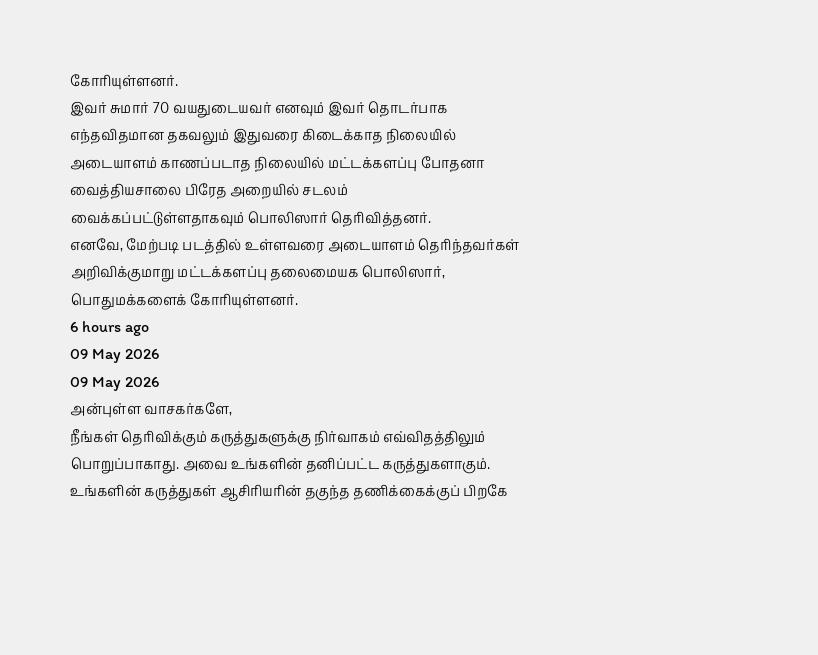கோரியுள்ளனர்.
இவர் சுமார் 70 வயதுடையவர் எனவும் இவர் தொடர்பாக எந்தவிதமான தகவலும் இதுவரை கிடைக்காத நிலையில் அடையாளம் காணப்படாத நிலையில் மட்டக்களப்பு போதனா வைத்தியசாலை பிரேத அறையில் சடலம் வைக்கப்பட்டுள்ளதாகவும் பொலிஸார் தெரிவித்தனர்.
எனவே, மேற்படி படத்தில் உள்ளவரை அடையாளம் தெரிந்தவர்கள் அறிவிக்குமாறு மட்டக்களப்பு தலைமையக பொலிஸார், பொதுமக்களைக் கோரியுள்ளனர்.
6 hours ago
09 May 2026
09 May 2026
அன்புள்ள வாசகர்களே,
நீங்கள் தெரிவிக்கும் கருத்துகளுக்கு நிர்வாகம் எவ்விதத்திலும் பொறுப்பாகாது. அவை உங்களின் தனிப்பட்ட கருத்துகளாகும். உங்களின் கருத்துகள் ஆசிரியரின் தகுந்த தணிக்கைக்குப் பிறகே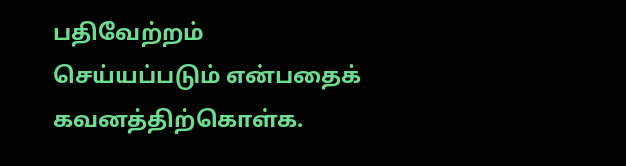பதிவேற்றம் செய்யப்படும் என்பதைக் கவனத்திற்கொள்க.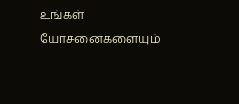உங்கள் யோசனைகளையும்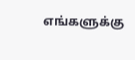எங்களுக்கு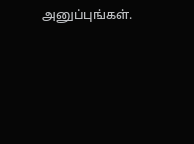அனுப்புங்கள்.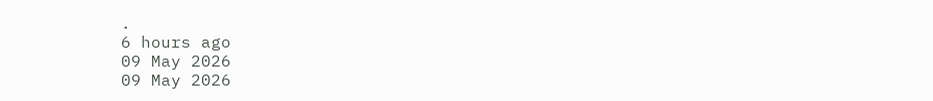.
6 hours ago
09 May 2026
09 May 2026